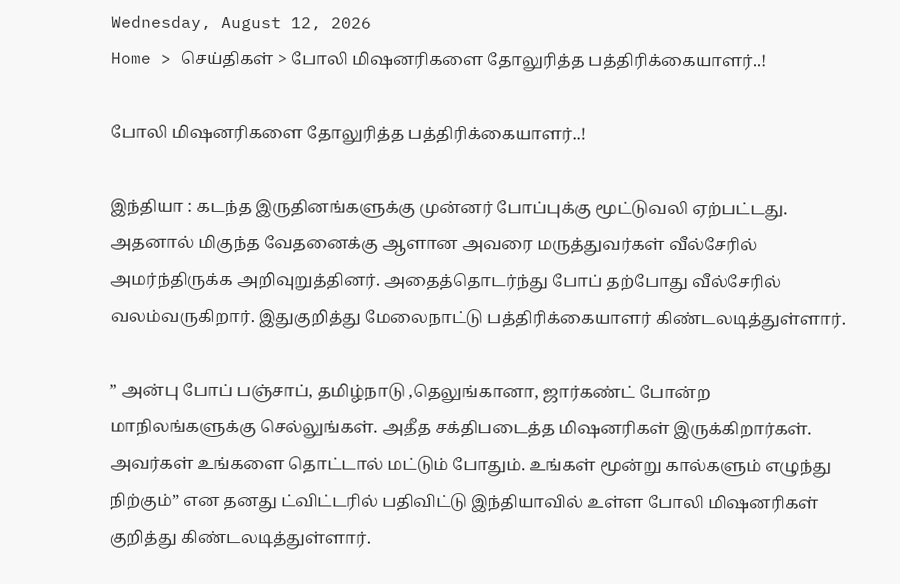Wednesday, August 12, 2026
Home > செய்திகள் > போலி மிஷனரிகளை தோலுரித்த பத்திரிக்கையாளர்..!

போலி மிஷனரிகளை தோலுரித்த பத்திரிக்கையாளர்..!

இந்தியா : கடந்த இருதினங்களுக்கு முன்னர் போப்புக்கு மூட்டுவலி ஏற்பட்டது. அதனால் மிகுந்த வேதனைக்கு ஆளான அவரை மருத்துவர்கள் வீல்சேரில் அமர்ந்திருக்க அறிவுறுத்தினர். அதைத்தொடர்ந்து போப் தற்போது வீல்சேரில் வலம்வருகிறார். இதுகுறித்து மேலைநாட்டு பத்திரிக்கையாளர் கிண்டலடித்துள்ளார்.

” அன்பு போப் பஞ்சாப், தமிழ்நாடு ,தெலுங்கானா, ஜார்கண்ட் போன்ற மாநிலங்களுக்கு செல்லுங்கள். அதீத சக்திபடைத்த மிஷனரிகள் இருக்கிறார்கள். அவர்கள் உங்களை தொட்டால் மட்டும் போதும். உங்கள் மூன்று கால்களும் எழுந்து நிற்கும்” என தனது ட்விட்டரில் பதிவிட்டு இந்தியாவில் உள்ள போலி மிஷனரிகள் குறித்து கிண்டலடித்துள்ளார்.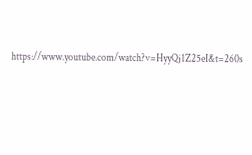https://www.youtube.com/watch?v=HyyQj1Z25eI&t=260s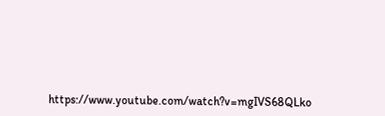https://www.youtube.com/watch?v=mgIVS68QLko